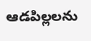ఆడపిల్లలను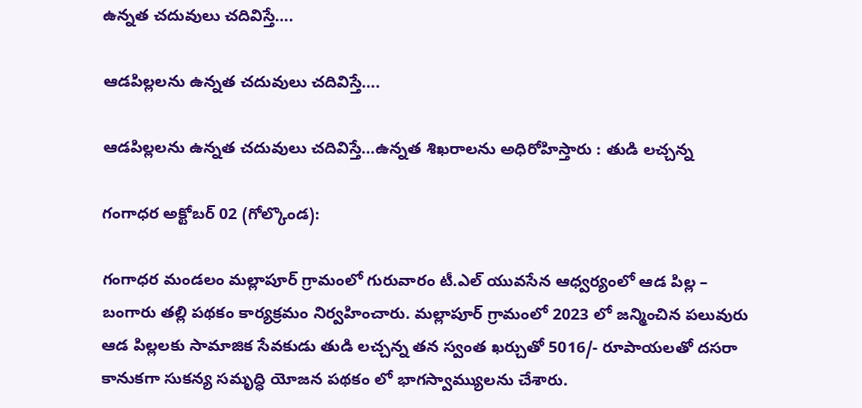ఉన్నత చదువులు చదివిస్తే….

ఆడపిల్లలను ఉన్నత చదువులు చదివిస్తే….

ఆడపిల్లలను ఉన్నత చదువులు చదివిస్తే…ఉన్నత శిఖరాలను అధిరోహిస్తారు : తుడి లచ్చన్న

గంగాధర అక్టోబర్ 02 (గోల్కొండ):

గంగాధర మండలం మల్లాపూర్ గ్రామంలో గురువారం టీ.ఎల్ యువసేన ఆధ్వర్యంలో ఆడ పిల్ల – బంగారు తల్లి పథకం కార్యక్రమం నిర్వహించారు. మల్లాపూర్ గ్రామంలో 2023 లో జన్మించిన పలువురు ఆడ పిల్లలకు సామాజిక సేవకుడు తుడి లచ్చన్న తన స్వంత ఖర్చుతో 5016/- రూపాయలతో దసరా కానుకగా సుకన్య సమృద్ధి యోజన పథకం లో భాగస్వామ్యులను చేశారు.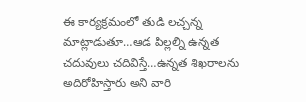ఈ కార్యక్రమంలో తుడి లచ్చన్న మాట్లాడుతూ…ఆడ పిల్లల్ని ఉన్నత చదువులు చదివిస్తే…ఉన్నత శిఖరాలను అదిరోహిస్తారు అని వారి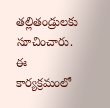తల్లితండ్రులకు సూచించారు. ఈ కార్యక్రమంలో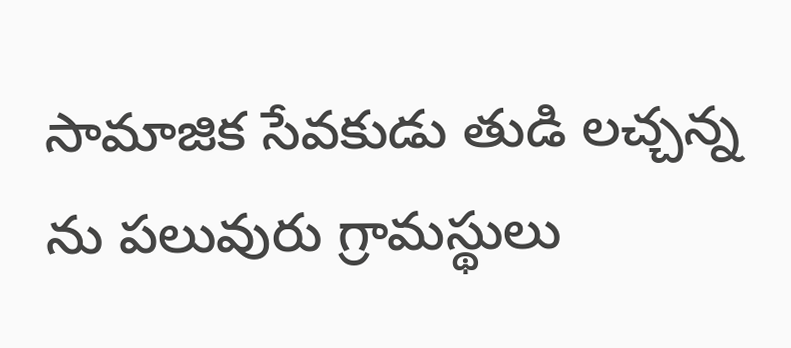సామాజిక సేవకుడు తుడి లచ్చన్న ను పలువురు గ్రామస్థులు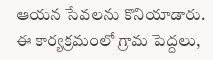ఆయన సేవలను కొనియాడారు. ఈ కార్యక్రమంలో గ్రామ పెద్దలు,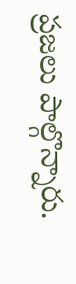ప్రజలు పాల్గొన్నారు.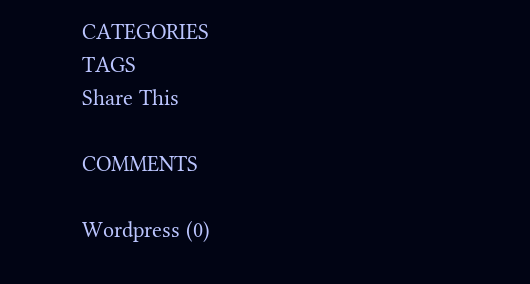CATEGORIES
TAGS
Share This

COMMENTS

Wordpress (0)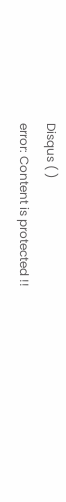Disqus ( )
error: Content is protected !!